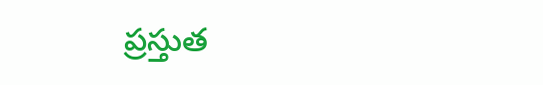ప్రస్తుత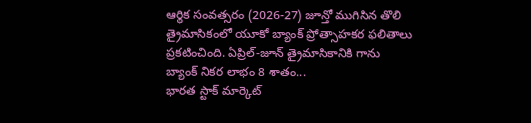ఆర్థిక సంవత్సరం (2026-27) జూన్తో ముగిసిన తొలి త్రైమాసికంలో యూకో బ్యాంక్ ప్రోత్సాహకర ఫలితాలు ప్రకటించింది. ఏప్రిల్-జూన్ త్రైమాసికానికి గాను బ్యాంక్ నికర లాభం 8 శాతం...
భారత స్టాక్ మార్కెట్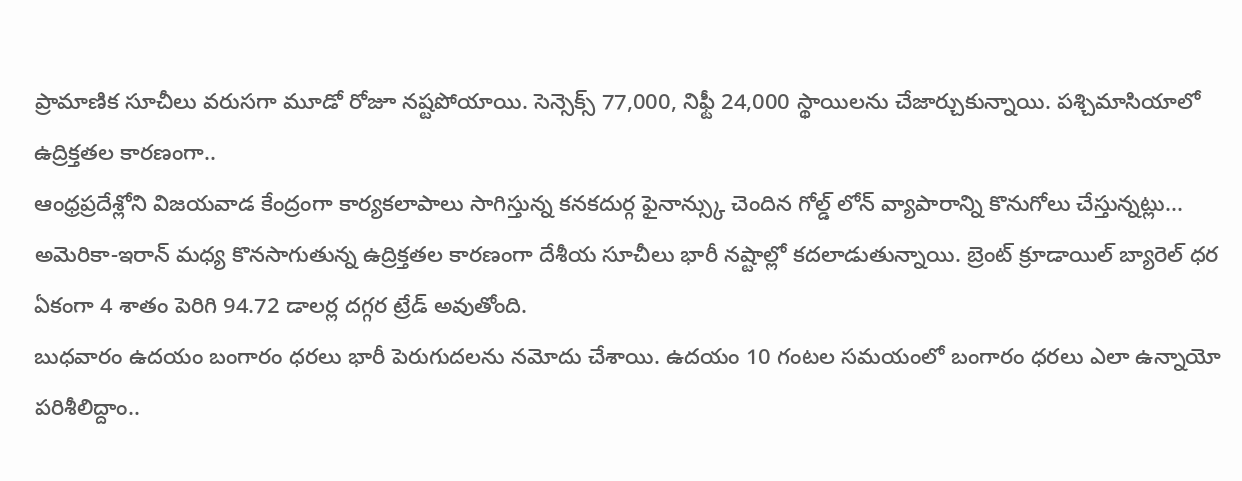ప్రామాణిక సూచీలు వరుసగా మూడో రోజూ నష్టపోయాయి. సెన్సెక్స్ 77,000, నిఫ్టీ 24,000 స్థాయిలను చేజార్చుకున్నాయి. పశ్చిమాసియాలో ఉద్రిక్తతల కారణంగా..
ఆంధ్రప్రదేశ్లోని విజయవాడ కేంద్రంగా కార్యకలాపాలు సాగిస్తున్న కనకదుర్గ ఫైనాన్స్కు చెందిన గోల్డ్ లోన్ వ్యాపారాన్ని కొనుగోలు చేస్తున్నట్లు...
అమెరికా-ఇరాన్ మధ్య కొనసాగుతున్న ఉద్రిక్తతల కారణంగా దేశీయ సూచీలు భారీ నష్టాల్లో కదలాడుతున్నాయి. బ్రెంట్ క్రూడాయిల్ బ్యారెల్ ధర ఏకంగా 4 శాతం పెరిగి 94.72 డాలర్ల దగ్గర ట్రేడ్ అవుతోంది.
బుధవారం ఉదయం బంగారం ధరలు భారీ పెరుగుదలను నమోదు చేశాయి. ఉదయం 10 గంటల సమయంలో బంగారం ధరలు ఎలా ఉన్నాయో పరిశీలిద్దాం..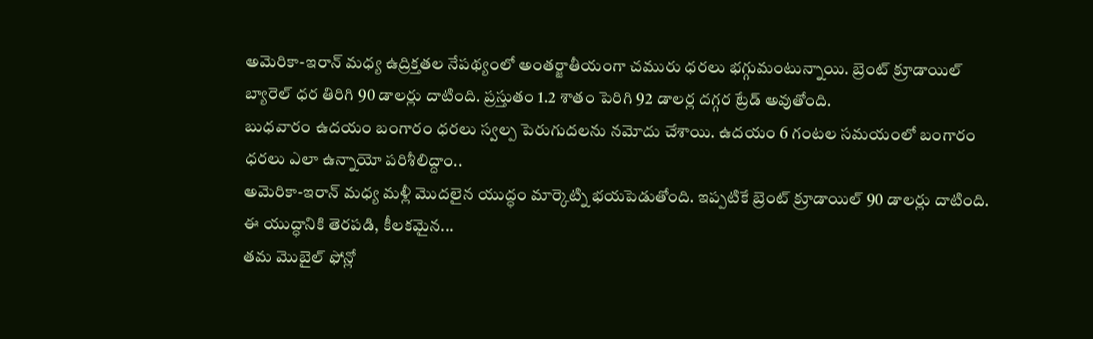అమెరికా-ఇరాన్ మధ్య ఉద్రిక్తతల నేపథ్యంలో అంతర్జాతీయంగా చమురు ధరలు భగ్గుమంటున్నాయి. బ్రెంట్ క్రూడాయిల్ బ్యారెల్ ధర తిరిగి 90 డాలర్లు దాటింది. ప్రస్తుతం 1.2 శాతం పెరిగి 92 డాలర్ల దగ్గర ట్రేడ్ అవుతోంది.
బుధవారం ఉదయం బంగారం ధరలు స్వల్ప పెరుగుదలను నమోదు చేశాయి. ఉదయం 6 గంటల సమయంలో బంగారం ధరలు ఎలా ఉన్నాయో పరిశీలిద్దాం..
అమెరికా-ఇరాన్ మధ్య మళ్లీ మొదలైన యుద్ధం మార్కెట్ని భయపెడుతోంది. ఇప్పటికే బ్రెంట్ క్రూడాయిల్ 90 డాలర్లు దాటింది. ఈ యుద్ధానికి తెరపడి, కీలకమైన...
తమ మొబైల్ ఫోన్లో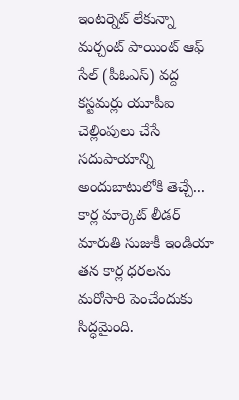ఇంటర్నెట్ లేకున్నా మర్చంట్ పాయింట్ ఆఫ్ సేల్ (పీఓఎస్) వద్ద కస్టమర్లు యూపీఐ చెల్లింపులు చేసే సదుపాయాన్ని అందుబాటులోకి తెచ్చే...
కార్ల మార్కెట్ లీడర్ మారుతి సుజుకీ ఇండియా తన కార్ల ధరలను మరోసారి పెంచేందుకు సిద్ధమైంది.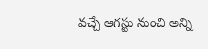వచ్చే ఆగస్టు నుంచి అన్ని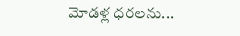మోడళ్ల ధరలను...